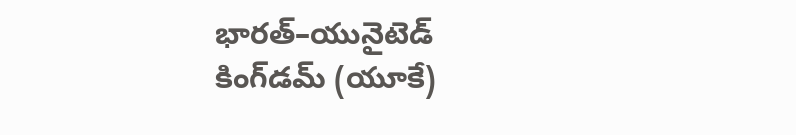భారత్–యునైటెడ్ కింగ్‌డమ్ (యూకే)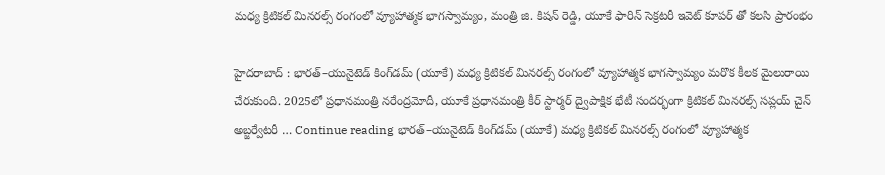మధ్య క్రిటికల్ మినరల్స్ రంగంలో వ్యూహాత్మక భాగస్వామ్యం, మంత్రి జి. కిషన్ రెడ్డి, యూకే ఫారిన్ సెక్రటరీ ఇవెట్ కూపర్ తో కలసి ప్రారంభం

హైదరాబాద్ : భారత్–యునైటెడ్ కింగ్‌డమ్ (యూకే) మధ్య క్రిటికల్ మినరల్స్ రంగంలో వ్యూహాత్మక భాగస్వామ్యం మరొక కీలక మైలురాయి చేరుకుంది. 2025లో ప్రధానమంత్రి నరేంద్రమోదీ, యూకే ప్రధానమంత్రి కీర్ స్టార్మర్ ద్వైపాక్షిక భేటీ సందర్భంగా క్రిటికల్ మినరల్స్ సప్లయ్ చైన్ అబ్జర్వేటరీ … Continue reading భారత్–యునైటెడ్ కింగ్‌డమ్ (యూకే) మధ్య క్రిటికల్ మినరల్స్ రంగంలో వ్యూహాత్మక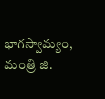భాగస్వామ్యం, మంత్రి జి.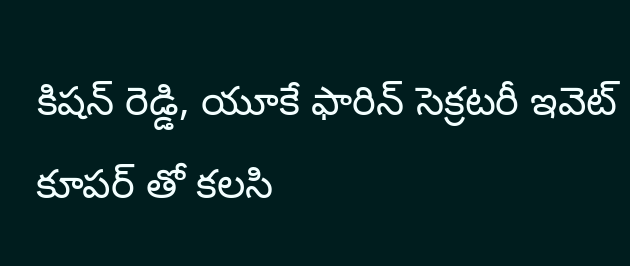కిషన్ రెడ్డి, యూకే ఫారిన్ సెక్రటరీ ఇవెట్ కూపర్ తో కలసి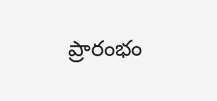ప్రారంభం